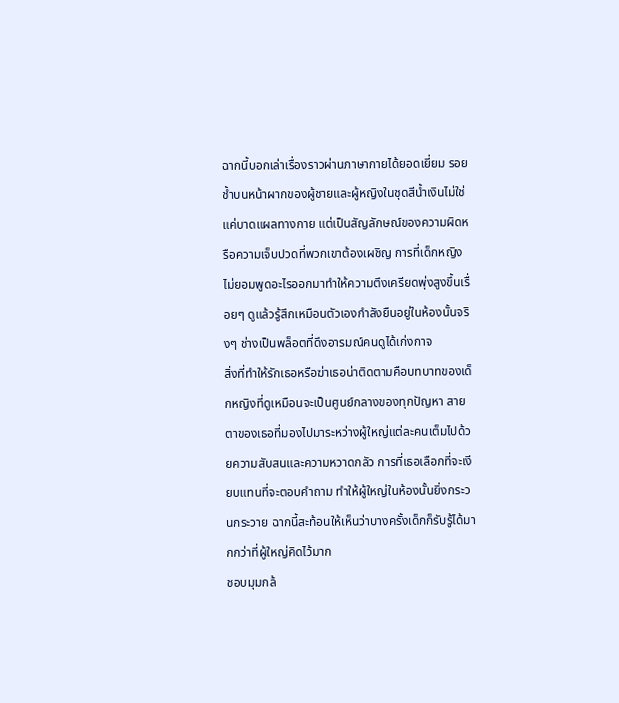ฉากนี้บอกเล่าเรื่องราวผ่านภาษากายได้ยอดเยี่ยม รอยช้ำบนหน้าผากของผู้ชายและผู้หญิงในชุดสีน้ำเงินไม่ใช่แค่บาดแผลทางกาย แต่เป็นสัญลักษณ์ของความผิดหรือความเจ็บปวดที่พวกเขาต้องเผชิญ การที่เด็กหญิงไม่ยอมพูดอะไรออกมาทำให้ความตึงเครียดพุ่งสูงขึ้นเรื่อยๆ ดูแล้วรู้สึกเหมือนตัวเองกำลังยืนอยู่ในห้องนั้นจริงๆ ช่างเป็นพล็อตที่ดึงอารมณ์คนดูได้เก่งกาจ
สิ่งที่ทำให้รักเธอหรือฆ่าเธอน่าติดตามคือบทบาทของเด็กหญิงที่ดูเหมือนจะเป็นศูนย์กลางของทุกปัญหา สายตาของเธอที่มองไปมาระหว่างผู้ใหญ่แต่ละคนเต็มไปด้วยความสับสนและความหวาดกลัว การที่เธอเลือกที่จะเงียบแทนที่จะตอบคำถาม ทำให้ผู้ใหญ่ในห้องนั้นยิ่งกระวนกระวาย ฉากนี้สะท้อนให้เห็นว่าบางครั้งเด็กก็รับรู้ได้มากกว่าที่ผู้ใหญ่คิดไว้มาก
ชอบมุมกล้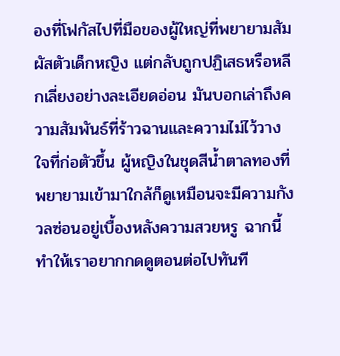องที่โฟกัสไปที่มือของผู้ใหญ่ที่พยายามสัมผัสตัวเด็กหญิง แต่กลับถูกปฏิเสธหรือหลีกเลี่ยงอย่างละเอียดอ่อน มันบอกเล่าถึงความสัมพันธ์ที่ร้าวฉานและความไม่ไว้วางใจที่ก่อตัวขึ้น ผู้หญิงในชุดสีน้ำตาลทองที่พยายามเข้ามาใกล้ก็ดูเหมือนจะมีความกังวลซ่อนอยู่เบื้องหลังความสวยหรู ฉากนี้ทำให้เราอยากกดดูตอนต่อไปทันที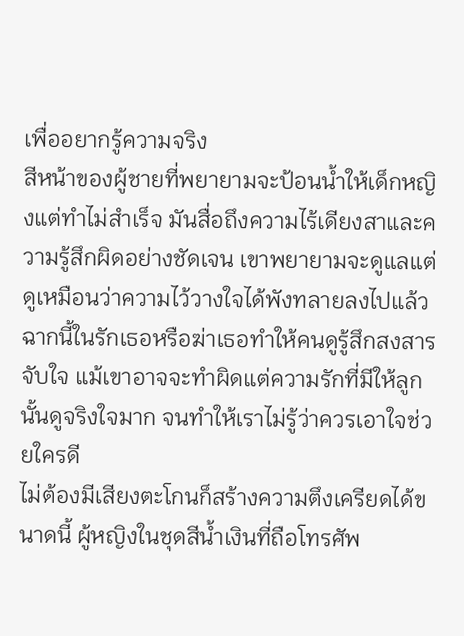เพื่ออยากรู้ความจริง
สีหน้าของผู้ชายที่พยายามจะป้อนน้ำให้เด็กหญิงแต่ทำไม่สำเร็จ มันสื่อถึงความไร้เดียงสาและความรู้สึกผิดอย่างชัดเจน เขาพยายามจะดูแลแต่ดูเหมือนว่าความไว้วางใจได้พังทลายลงไปแล้ว ฉากนี้ในรักเธอหรือฆ่าเธอทำให้คนดูรู้สึกสงสารจับใจ แม้เขาอาจจะทำผิดแต่ความรักที่มีให้ลูกนั้นดูจริงใจมาก จนทำให้เราไม่รู้ว่าควรเอาใจช่วยใครดี
ไม่ต้องมีเสียงตะโกนก็สร้างความตึงเครียดได้ขนาดนี้ ผู้หญิงในชุดสีน้ำเงินที่ถือโทรศัพ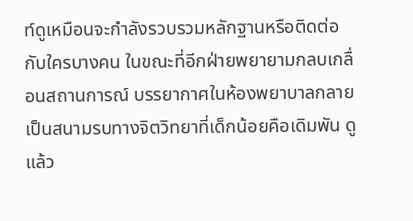ท์ดูเหมือนจะกำลังรวบรวมหลักฐานหรือติดต่อกับใครบางคน ในขณะที่อีกฝ่ายพยายามกลบเกลื่อนสถานการณ์ บรรยากาศในห้องพยาบาลกลายเป็นสนามรบทางจิตวิทยาที่เด็กน้อยคือเดิมพัน ดูแล้ว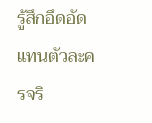รู้สึกอึดอัดแทนตัวละครจริ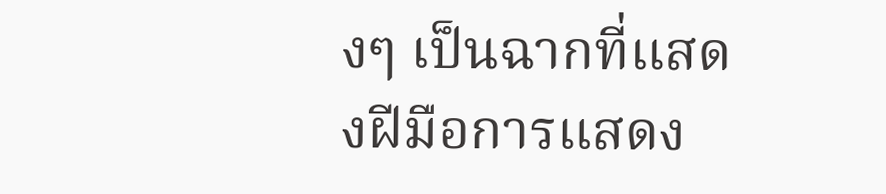งๆ เป็นฉากที่แสดงฝีมือการแสดง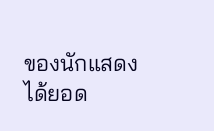ของนักแสดงได้ยอด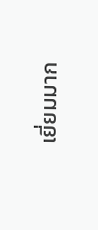เยี่ยมมาก